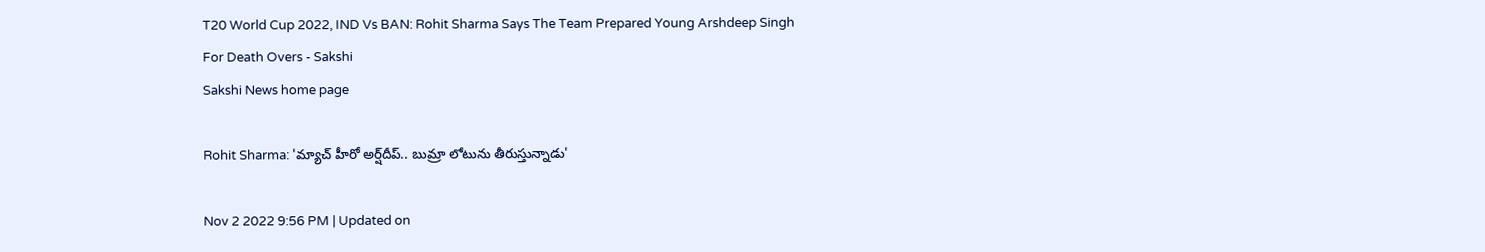T20 World Cup 2022, IND Vs BAN: Rohit Sharma Says The Team Prepared Young Arshdeep Singh For Death Overs - Sakshi
Sakshi News home page

Rohit Sharma: 'మ్యాచ్‌ హీరో అర్ష్‌దీప్‌.. బుమ్రా లోటును తీరుస్తున్నాడు'

Nov 2 2022 9:56 PM | Updated on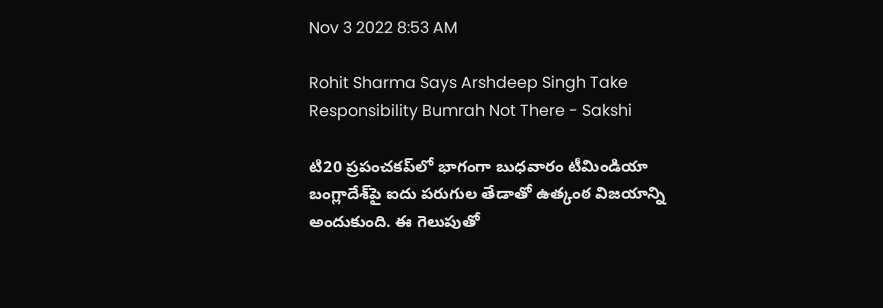Nov 3 2022 8:53 AM

Rohit Sharma Says Arshdeep Singh Take Responsibility Bumrah Not There - Sakshi

టి20 ప్రపంచకప్‌లో భాగంగా బుధవారం టీమిండియా బంగ్లాదేశ్‌పై ఐదు పరుగుల తేడాతో ఉత్కంఠ విజయాన్ని అందుకుంది. ఈ గెలుపుతో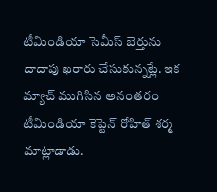టీమిండియా సెమీస్‌ బెర్తును దాదాపు ఖరారు చేసుకున్నట్లే. ఇక మ్యాచ్‌ ముగిసిన అనంతరం టీమిండియా కెప్టెన్‌ రోహిత్‌ శర్మ మాట్లాడాడు.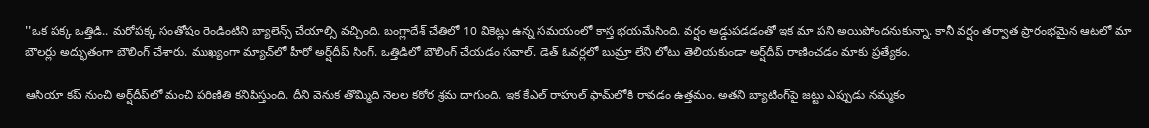''ఒక పక్క ఒత్తిడి.. మరోపక్క సంతోషం రెండింటిని బ్యాలెన్స్‌ చేయాల్సి వచ్చింది. బంగ్లాదేశ్‌ చేతిలో 10 వికెట్లు ఉన్న సమయంలో కాస్త భయమేసింది. వర్షం అడ్డుపడడంతో ఇక మా పని అయిపోందనుకున్నా. కానీ వర్షం తర్వాత ప్రారంభమైన ఆటలో మా బౌలర్లు అద్భుతంగా బౌలింగ్‌ చేశారు. ముఖ్యంగా మ్యాచ్‌లో హీరో అర్ష్‌దీప్‌ సింగ్‌. ఒత్తిడిలో బౌలింగ్‌ చేయడం సవాల్‌. డెత్‌ ఓవర్లలో బుమ్రా లేని లోటు తెలియకుండా అర్ష్‌దీప్‌ రాణించడం మాకు ప్రత్యేకం.

ఆసియా కప్‌ నుంచి అర్ష్‌దీప్‌లో మంచి పరిణితి కనిపిస్తుంది. దీని వెనుక తొమ్మిది నెలల కఠోర శ్రమ దాగుంది. ఇక కేఎల్‌ రాహుల్‌ ఫామ్‌లోకి రావడం ఉత్తమం. అతని బ్యాటింగ్‌పై జట్టు ఎప్పుడు నమ్మకం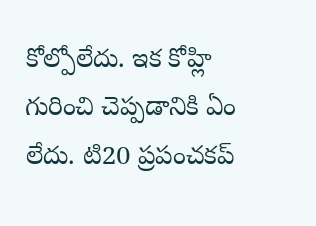కోల్పోలేదు. ఇక కోహ్లి గురించి చెప్పడానికి ఏం లేదు. టి20 ప్రపంచకప్‌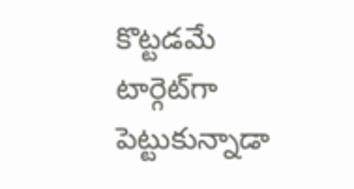కొట్టడమే టార్గెట్‌గా పెట్టుకున్నాడా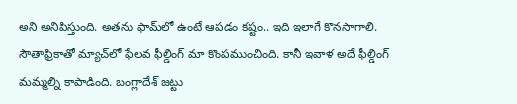అని అనిపిస్తుంది. అతను ఫామ్‌లో ఉంటే ఆపడం కష్టం.. ఇది ఇలాగే కొనసాగాలి. సౌతాఫ్రికాతో మ్యాచ్‌లో ఫేలవ ఫీల్డింగ్‌ మా కొంపముంచింది. కానీ ఇవాళ అదే ఫీల్డింగ్‌ మమ్మల్ని కాపాడింది. బంగ్లాదేశ్‌ జట్టు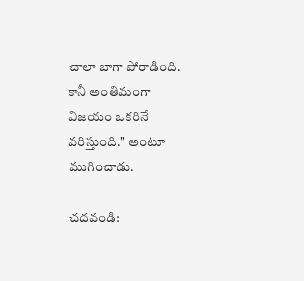చాలా బాగా పోరాడింది. కానీ అంతిమంగా విజయం ఒకరినే వరిస్తుంది.'' అంటూ ముగించాడు.

చదవండి: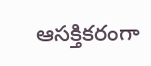ఆసక్తికరంగా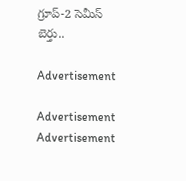గ్రూప్-2 సెమీస్‌ బెర్తు..

Advertisement

Advertisement
Advertisement